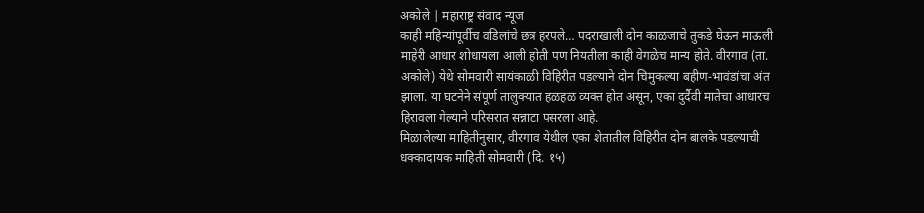अकोले | महाराष्ट्र संवाद न्यूज
काही महिन्यांपूर्वीच वडिलांचे छत्र हरपले… पदराखाली दोन काळजाचे तुकडे घेऊन माऊली माहेरी आधार शोधायला आली होती पण नियतीला काही वेगळेच मान्य होते. वीरगाव (ता. अकोले) येथे सोमवारी सायंकाळी विहिरीत पडल्याने दोन चिमुकल्या बहीण-भावंडांचा अंत झाला. या घटनेने संपूर्ण तालुक्यात हळहळ व्यक्त होत असून, एका दुर्दैवी मातेचा आधारच हिरावला गेल्याने परिसरात सन्नाटा पसरला आहे.
मिळालेल्या माहितीनुसार, वीरगाव येथील एका शेतातील विहिरीत दोन बालके पडल्याची धक्कादायक माहिती सोमवारी (दि. १५)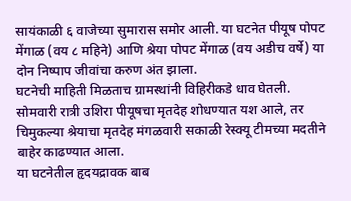सायंकाळी ६ वाजेच्या सुमारास समोर आली. या घटनेत पीयूष पोपट मेंगाळ (वय ८ महिने) आणि श्रेया पोपट मेंगाळ (वय अडीच वर्षे) या दोन निष्पाप जीवांचा करुण अंत झाला.
घटनेची माहिती मिळताच ग्रामस्थांनी विहिरीकडे धाव घेतली. सोमवारी रात्री उशिरा पीयूषचा मृतदेह शोधण्यात यश आले, तर चिमुकल्या श्रेयाचा मृतदेह मंगळवारी सकाळी रेस्क्यू टीमच्या मदतीने बाहेर काढण्यात आला.
या घटनेतील हृदयद्रावक बाब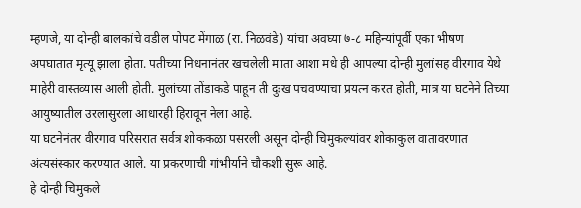म्हणजे, या दोन्ही बालकांचे वडील पोपट मेंगाळ (रा. निळवंडे) यांचा अवघ्या ७-८ महिन्यांपूर्वी एका भीषण अपघातात मृत्यू झाला होता. पतीच्या निधनानंतर खचलेली माता आशा मधे ही आपल्या दोन्ही मुलांसह वीरगाव येथे माहेरी वास्तव्यास आली होती. मुलांच्या तोंडाकडे पाहून ती दुःख पचवण्याचा प्रयत्न करत होती, मात्र या घटनेने तिच्या आयुष्यातील उरलासुरला आधारही हिरावून नेला आहे.
या घटनेनंतर वीरगाव परिसरात सर्वत्र शोककळा पसरली असून दोन्ही चिमुकल्यांवर शोकाकुल वातावरणात अंत्यसंस्कार करण्यात आले. या प्रकरणाची गांभीर्याने चौकशी सुरू आहे.
हे दोन्ही चिमुकले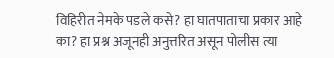विहिरीत नेमके पडले कसे? हा घातपाताचा प्रकार आहे का? हा प्रश्न अजूनही अनुत्तरित असून पोलीस त्या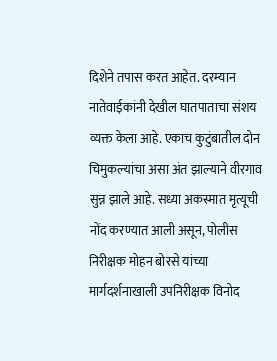दिशेने तपास करत आहेत. दरम्यान नातेवाईकांनी देखील घातपाताचा संशय व्यक्त केला आहे. एकाच कुटुंबातील दोन चिमुकल्यांचा असा अंत झाल्याने वीरगाव सुन्न झाले आहे. सध्या अकस्मात मृत्यूची नोंद करण्यात आली असून, पोलीस निरीक्षक मोहन बोरसे यांच्या मार्गदर्शनाखाली उपनिरीक्षक विनोद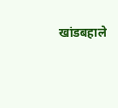खांडबहाले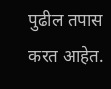पुढील तपास करत आहेत.